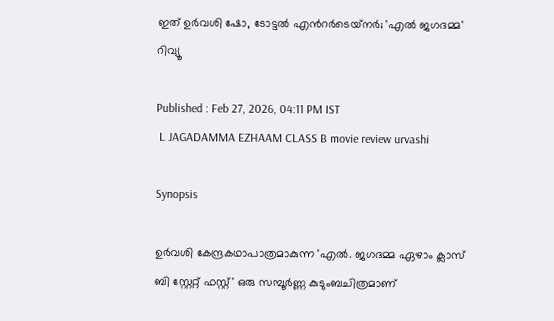ഇത് ഉർവശി ഷോ, ടോട്ടൽ എന്‍റര്‍ടെയ്‍നര്‍; 'എൽ ജഗദമ്മ' റിവ്യൂ

Published : Feb 27, 2026, 04:11 PM IST
 L JAGADAMMA EZHAAM CLASS B movie review urvashi

Synopsis

ഉർവശി കേന്ദ്രകഥാപാത്രമാകുന്ന 'എൽ. ജഗദമ്മ ഏഴാം ക്ലാസ് ബി സ്റ്റേറ്റ് ഫസ്റ്റ്' ഒരു സമ്പൂർണ്ണ കുടുംബചിത്രമാണ്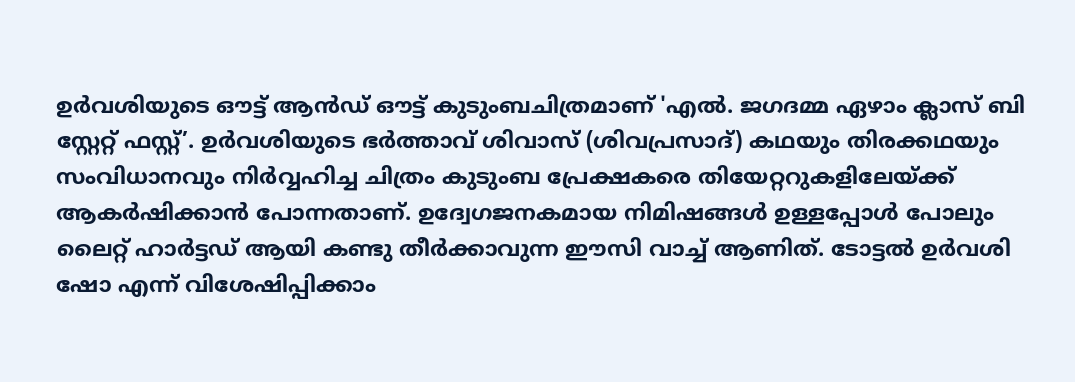ഉർവശിയുടെ ഔട്ട്‌ ആൻഡ് ഔട്ട് കുടുംബചിത്രമാണ് 'എൽ. ജഗദമ്മ ഏഴാം ക്ലാസ് ബി സ്റ്റേറ്റ് ഫസ്റ്റ്’. ഉർവശിയുടെ ഭർത്താവ് ശിവാസ് (ശിവപ്രസാദ്) കഥയും തിരക്കഥയും സംവിധാനവും നിർവ്വഹിച്ച ചിത്രം കുടുംബ പ്രേക്ഷകരെ തിയേറ്ററുകളിലേയ്ക്ക് ആകർഷിക്കാൻ പോന്നതാണ്. ഉദ്വേഗജനകമായ നിമിഷങ്ങൾ ഉള്ളപ്പോൾ പോലും ലൈറ്റ് ഹാർട്ടഡ് ആയി കണ്ടു തീർക്കാവുന്ന ഈസി വാച്ച് ആണിത്. ടോട്ടൽ ഉർവശി ഷോ എന്ന് വിശേഷിപ്പിക്കാം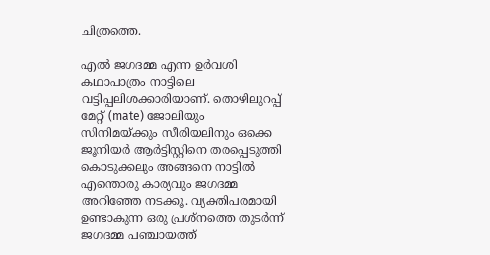ചിത്രത്തെ.

എൽ ജഗദമ്മ എന്ന ഉർവശി കഥാപാത്രം നാട്ടിലെ വട്ടിപ്പലിശക്കാരിയാണ്. തൊഴിലുറപ്പ് മേറ്റ് (mate) ജോലിയും സിനിമയ്ക്കും സീരിയലിനും ഒക്കെ ജൂനിയർ ആർട്ടിസ്റ്റിനെ തരപ്പെടുത്തി കൊടുക്കലും അങ്ങനെ നാട്ടിൽ എന്തൊരു കാര്യവും ജഗദമ്മ അറിഞ്ഞേ നടക്കൂ. വ്യക്തിപരമായി ഉണ്ടാകുന്ന ഒരു പ്രശ്നത്തെ തുടർന്ന് ജഗദമ്മ പഞ്ചായത്ത്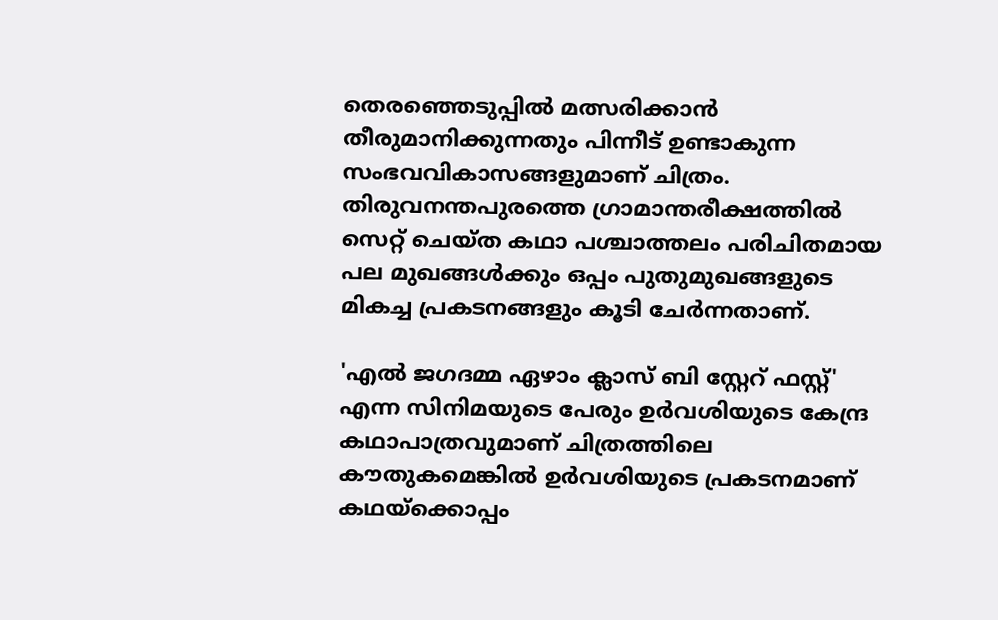തെരഞ്ഞെടുപ്പിൽ മത്സരിക്കാൻ തീരുമാനിക്കുന്നതും പിന്നീട് ഉണ്ടാകുന്ന സംഭവവികാസങ്ങളുമാണ് ചിത്രം. തിരുവനന്തപുരത്തെ ഗ്രാമാന്തരീക്ഷത്തിൽ സെറ്റ് ചെയ്ത കഥാ പശ്ചാത്തലം പരിചിതമായ പല മുഖങ്ങൾക്കും ഒപ്പം പുതുമുഖങ്ങളുടെ മികച്ച പ്രകടനങ്ങളും കൂടി ചേർന്നതാണ്.

'എൽ ജഗദമ്മ ഏഴാം ക്ലാസ് ബി സ്റ്റേറ് ഫസ്റ്റ്' എന്ന സിനിമയുടെ പേരും ഉർവശിയുടെ കേന്ദ്ര കഥാപാത്രവുമാണ് ചിത്രത്തിലെ കൗതുകമെങ്കിൽ ഉർവശിയുടെ പ്രകടനമാണ് കഥയ്ക്കൊപ്പം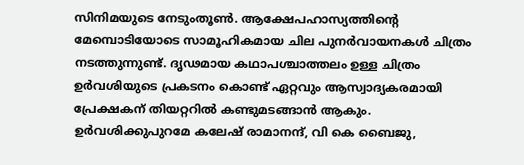സിനിമയുടെ നേടുംതൂൺ. ആക്ഷേപഹാസ്യത്തിന്റെ മേമ്പൊടിയോടെ സാമൂഹികമായ ചില പുനർവായനകൾ ചിത്രം നടത്തുന്നുണ്ട്. ദൃഢമായ കഥാപശ്ചാത്തലം ഉള്ള ചിത്രം ഉർവശിയുടെ പ്രകടനം കൊണ്ട് ഏറ്റവും ആസ്വാദ്യകരമായി പ്രേക്ഷകന് തിയറ്ററിൽ കണ്ടുമടങ്ങാൻ ആകും. ഉർവശിക്കുപുറമേ കലേഷ് രാമാനന്ദ്, വി കെ ബൈജു,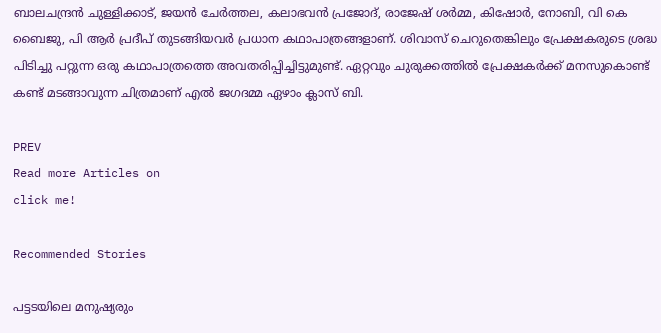ബാലചന്ദ്രൻ ചുള്ളിക്കാട്, ജയൻ ചേർത്തല, കലാഭവൻ പ്രജോദ്, രാജേഷ് ശർമ്മ, കിഷോർ, നോബി, വി കെ ബൈജു, പി ആർ പ്രദീപ് തുടങ്ങിയവർ പ്രധാന കഥാപാത്രങ്ങളാണ്. ശിവാസ് ചെറുതെങ്കിലും പ്രേക്ഷകരുടെ ശ്രദ്ധ പിടിച്ചു പറ്റുന്ന ഒരു കഥാപാത്രത്തെ അവതരിപ്പിച്ചിട്ടുമുണ്ട്. ഏറ്റവും ചുരുക്കത്തിൽ പ്രേക്ഷകർക്ക് മനസുകൊണ്ട് കണ്ട് മടങ്ങാവുന്ന ചിത്രമാണ് എൽ ജഗദമ്മ ഏഴാം ക്ലാസ് ബി.

PREV
Read more Articles on
click me!

Recommended Stories

പട്ടടയിലെ മനുഷ്യരും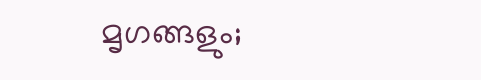മൃഗങ്ങളും;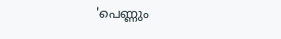'പെണ്ണും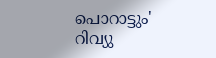പൊറാട്ടും' റിവ്യു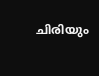ചിരിയും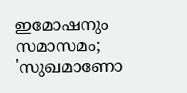ഇമോഷനും സമാസമം; 'സുഖമാണോ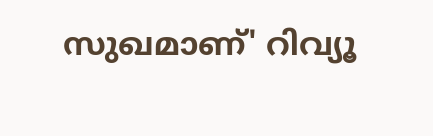സുഖമാണ്' റിവ്യൂ